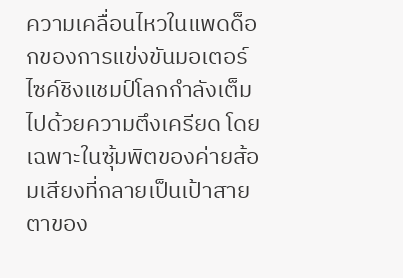ความเคลื่อนไหวในแพดด็อกของการแข่งขันมอเตอร์ไซค์ชิงแชมป์โลกกำลังเต็มไปด้วยความตึงเครียด โดยเฉพาะในซุ้มพิตของค่ายส้อมเสียงที่กลายเป็นเป้าสายตาของ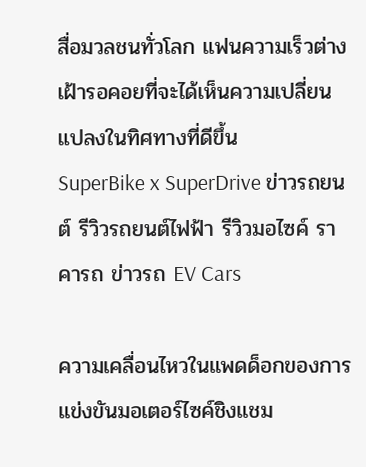สื่อมวลชนทั่วโลก แฟนความเร็วต่างเฝ้ารอคอยที่จะได้เห็นความเปลี่ยนแปลงในทิศทางที่ดีขึ้น
SuperBike x SuperDrive ข่าวรถยนต์ รีวิวรถยนต์ไฟฟ้า รีวิวมอไซค์ ราคารถ ข่าวรถ EV Cars

ความเคลื่อนไหวในแพดด็อกของการแข่งขันมอเตอร์ไซค์ชิงแชม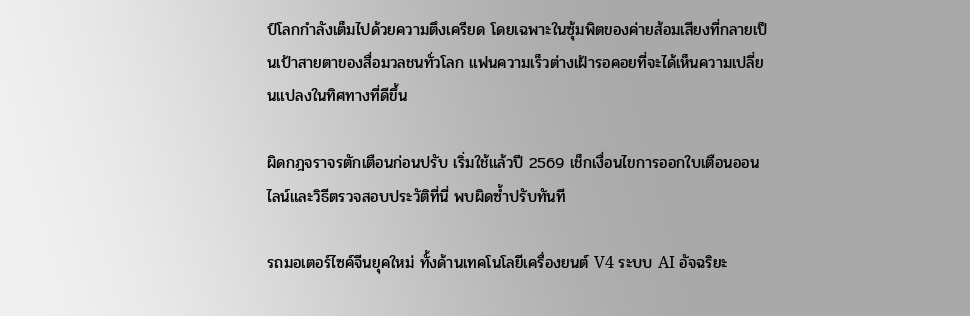ป์โลกกำลังเต็มไปด้วยความตึงเครียด โดยเฉพาะในซุ้มพิตของค่ายส้อมเสียงที่กลายเป็นเป้าสายตาของสื่อมวลชนทั่วโลก แฟนความเร็วต่างเฝ้ารอคอยที่จะได้เห็นความเปลี่ยนแปลงในทิศทางที่ดีขึ้น

ผิดกฎจราจรตักเตือนก่อนปรับ เริ่มใช้แล้วปี 2569 เช็กเงื่อนไขการออกใบเตือนออนไลน์และวิธีตรวจสอบประวัติที่นี่ พบผิดซ้ำปรับทันที

รถมอเตอร์ไซค์จีนยุคใหม่ ทั้งด้านเทคโนโลยีเครื่องยนต์ V4 ระบบ AI อัจฉริยะ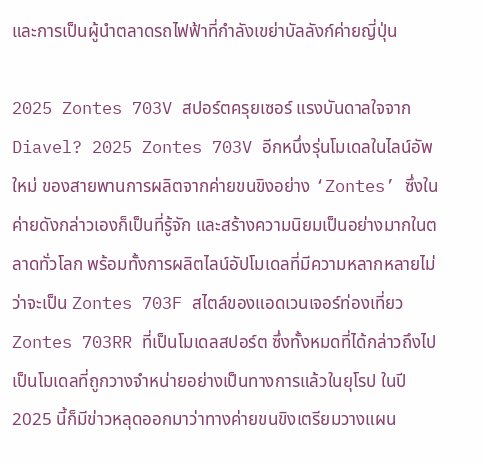และการเป็นผู้นำตลาดรถไฟฟ้าที่กำลังเขย่าบัลลังก์ค่ายญี่ปุ่น

2025 Zontes 703V สปอร์ตครุยเซอร์ แรงบันดาลใจจาก Diavel? 2025 Zontes 703V อีกหนึ่งรุ่นโมเดลในไลน์อัพใหม่ ของสายพานการผลิตจากค่ายขนขิงอย่าง ‘Zontes’ ซึ่งในค่ายดังกล่าวเองก็เป็นที่รู้จัก และสร้างความนิยมเป็นอย่างมากในตลาดทั่วโลก พร้อมทั้งการผลิตไลน์อัปโมเดลที่มีความหลากหลายไม่ว่าจะเป็น Zontes 703F สไตล์ของแอดเวนเจอร์ท่องเที่ยว Zontes 703RR ที่เป็นโมเดลสปอร์ต ซึ่งทั้งหมดที่ได้กล่าวถึงไปเป็นโมเดลที่ถูกวางจำหน่ายอย่างเป็นทางการแล้วในยุโรป ในปี 2025 นี้ก็มีข่าวหลุดออกมาว่าทางค่ายขนขิงเตรียมวางแผน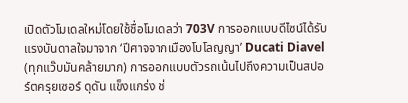เปิดตัวโมเดลใหม่โดยใช้ชื่อโมเดลว่า 703V การออกแบบดีไซน์ได้รับแรงบันดาลใจมาจาก ‘ปีศาจจากเมืองโบโลญญา’ Ducati Diavel (ทุกแว๊บมันคล้ายมาก) การออกแบบตัวรถเน้นไปถึงความเป็นสปอร์ตครุยเซอร์ ดุดัน แข็งแกร่ง ช่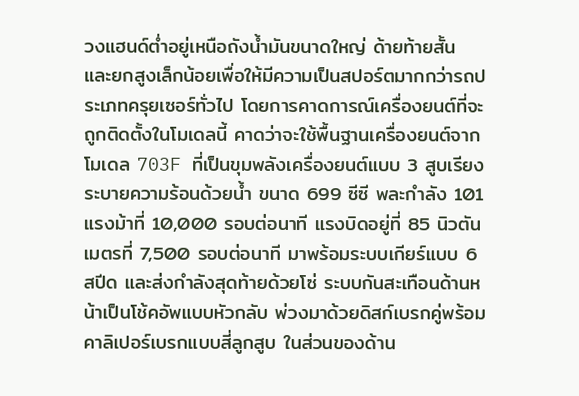วงแฮนด์ต่ำอยู่เหนือถังน้ำมันขนาดใหญ่ ด้ายท้ายสั้น และยกสูงเล็กน้อยเพื่อให้มีความเป็นสปอร์ตมากกว่ารถประเภทครุยเซอร์ทั่วไป โดยการคาดการณ์เครื่องยนต์ที่จะถูกติดตั้งในโมเดลนี้ คาดว่าจะใช้พื้นฐานเครื่องยนต์จากโมเดล 703F ที่เป็นขุมพลังเครื่องยนต์แบบ 3 สูบเรียง ระบายความร้อนด้วยน้ำ ขนาด 699 ซีซี พละกำลัง 101 แรงม้าที่ 10,000 รอบต่อนาที แรงบิดอยู่ที่ 85 นิวตันเมตรที่ 7,500 รอบต่อนาที มาพร้อมระบบเกียร์แบบ 6 สปีด และส่งกำลังสุดท้ายด้วยโซ่ ระบบกันสะเทือนด้านหน้าเป็นโช้คอัพแบบหัวกลับ พ่วงมาด้วยดิสก์เบรกคู่พร้อมคาลิเปอร์เบรกแบบสี่ลูกสูบ ในส่วนของด้าน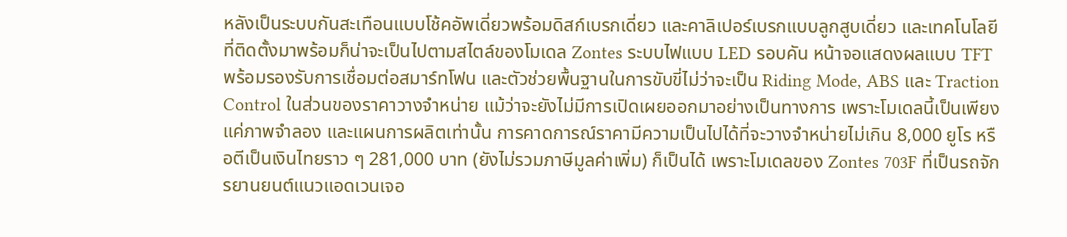หลังเป็นระบบกันสะเทือนแบบโช้คอัพเดี่ยวพร้อมดิสก์เบรกเดี่ยว และคาลิเปอร์เบรกแบบลูกสูบเดี่ยว และเทคโนโลยีที่ติดตั้งมาพร้อมก็น่าจะเป็นไปตามสไตล์ของโมเดล Zontes ระบบไฟแบบ LED รอบคัน หน้าจอแสดงผลแบบ TFT พร้อมรองรับการเชื่อมต่อสมาร์ทโฟน และตัวช่วยพื้นฐานในการขับขี่ไม่ว่าจะเป็น Riding Mode, ABS และ Traction Control ในส่วนของราคาวางจำหน่าย แม้ว่าจะยังไม่มีการเปิดเผยออกมาอย่างเป็นทางการ เพราะโมเดลนี้เป็นเพียงแค่ภาพจำลอง และแผนการผลิตเท่านั้น การคาดการณ์ราคามีความเป็นไปได้ที่จะวางจำหน่ายไม่เกิน 8,000 ยูโร หรือตีเป็นเงินไทยราว ๆ 281,000 บาท (ยังไม่รวมภาษีมูลค่าเพิ่ม) ก็เป็นได้ เพราะโมเดลของ Zontes 703F ที่เป็นรถจักรยานยนต์แนวแอดเวนเจอ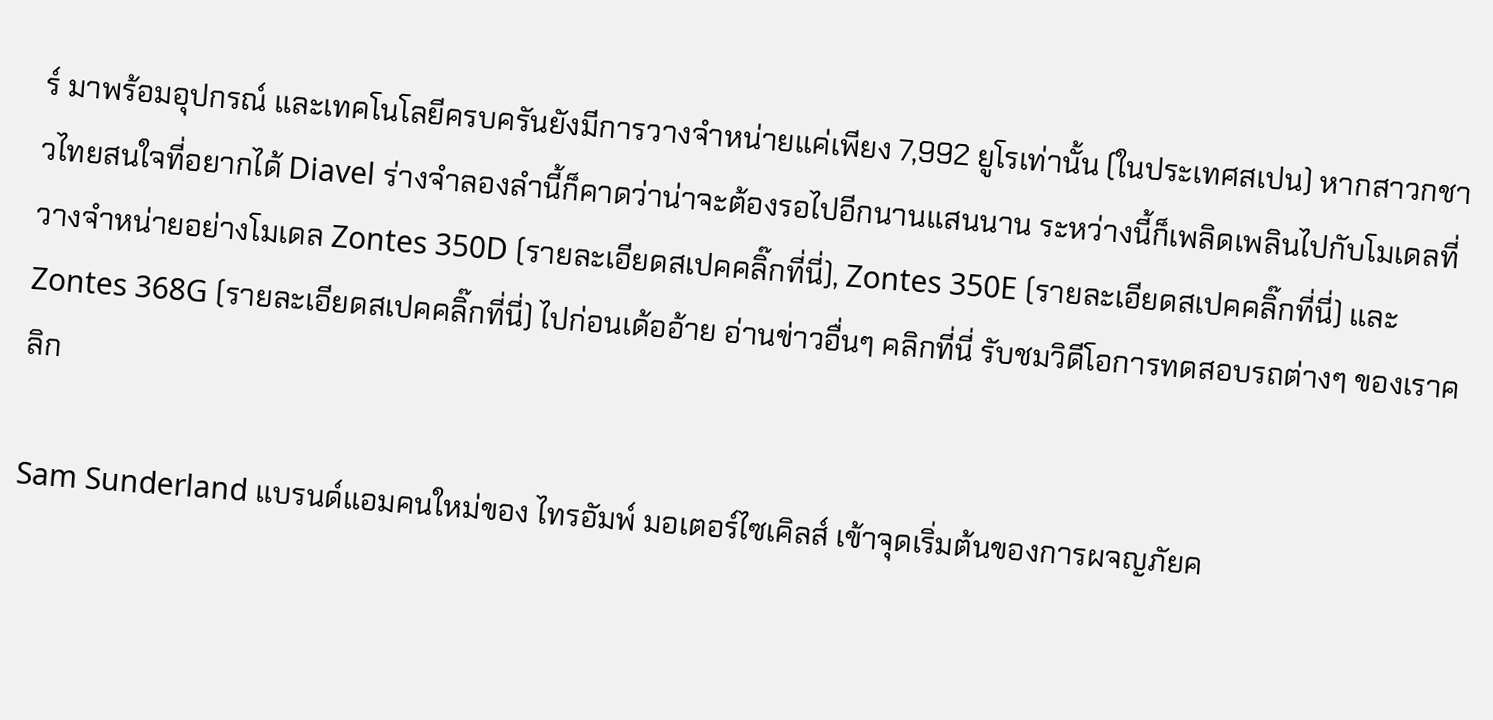ร์ มาพร้อมอุปกรณ์ และเทคโนโลยีครบครันยังมีการวางจำหน่ายแค่เพียง 7,992 ยูโรเท่านั้น (ในประเทศสเปน) หากสาวกชาวไทยสนใจที่อยากได้ Diavel ร่างจำลองลำนี้ก็คาดว่าน่าจะต้องรอไปอีกนานแสนนาน ระหว่างนี้ก็เพลิดเพลินไปกับโมเดลที่วางจำหน่ายอย่างโมเดล Zontes 350D (รายละเอียดสเปคคลิ๊กที่นี่), Zontes 350E (รายละเอียดสเปคคลิ๊กที่นี่) และ Zontes 368G (รายละเอียดสเปคคลิ๊กที่นี่) ไปก่อนเด้ออ้าย อ่านข่าวอื่นๆ คลิกที่นี่ รับชมวิดีโอการทดสอบรถต่างๆ ของเราคลิก

Sam Sunderland แบรนด์แอมคนใหม่ของ ไทรอัมพ์ มอเตอร์ไซเคิลส์ เข้าจุดเริ่มต้นของการผจญภัยค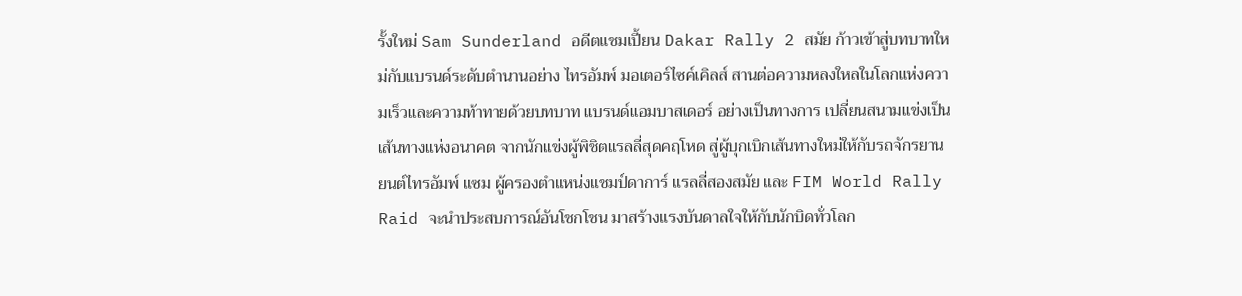รั้งใหม่ Sam Sunderland อดีตแชมเปี้ยน Dakar Rally 2 สมัย ก้าวเข้าสู่บทบาทใหม่กับแบรนด์ระดับตำนานอย่าง ไทรอัมพ์ มอเตอร์ไซค์เคิลส์ สานต่อความหลงใหลในโลกแห่งความเร็วและความท้าทายด้วยบทบาท แบรนด์แอมบาสเดอร์ อย่างเป็นทางการ เปลี่ยนสนามแข่งเป็นเส้นทางแห่งอนาคต จากนักแข่งผู้พิชิตแรลลี่สุดคฤโหด สู่ผู้บุกเบิกเส้นทางใหม่ให้กับรถจักรยานยนต์ไทรอัมพ์ แซม ผู้ครองตำแหน่งแชมป์ดาการ์ แรลลี่สองสมัย และ FIM World Rally Raid จะนำประสบการณ์อันโชกโชน มาสร้างแรงบันดาลใจให้กับนักบิดทั่วโลก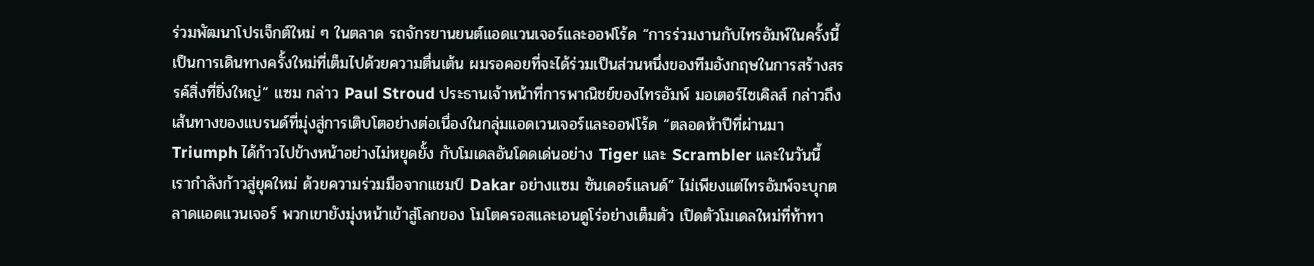ร่วมพัฒนาโปรเจ็กต์ใหม่ ๆ ในตลาด รถจักรยานยนต์แอดแวนเจอร์และออฟโร้ด “การร่วมงานกับไทรอัมพ์ในครั้งนี้ เป็นการเดินทางครั้งใหม่ที่เต็มไปด้วยความตื่นเต้น ผมรอคอยที่จะได้ร่วมเป็นส่วนหนึ่งของทีมอังกฤษในการสร้างสรรค์สิ่งที่ยิ่งใหญ่” แซม กล่าว Paul Stroud ประธานเจ้าหน้าที่การพาณิชย์ของไทรอัมพ์ มอเตอร์ไซเคิลส์ กล่าวถึงเส้นทางของแบรนด์ที่มุ่งสู่การเติบโตอย่างต่อเนื่องในกลุ่มแอดเวนเจอร์และออฟโร้ด “ตลอดห้าปีที่ผ่านมา Triumph ได้ก้าวไปข้างหน้าอย่างไม่หยุดยั้ง กับโมเดลอันโดดเด่นอย่าง Tiger และ Scrambler และในวันนี้ เรากำลังก้าวสู่ยุคใหม่ ด้วยความร่วมมือจากแชมป์ Dakar อย่างแซม ซันเดอร์แลนด์” ไม่เพียงแต่ไทรอัมพ์จะบุกตลาดแอดแวนเจอร์ พวกเขายังมุ่งหน้าเข้าสู่โลกของ โมโตครอสและเอนดูโร่อย่างเต็มตัว เปิดตัวโมเดลใหม่ที่ท้าทา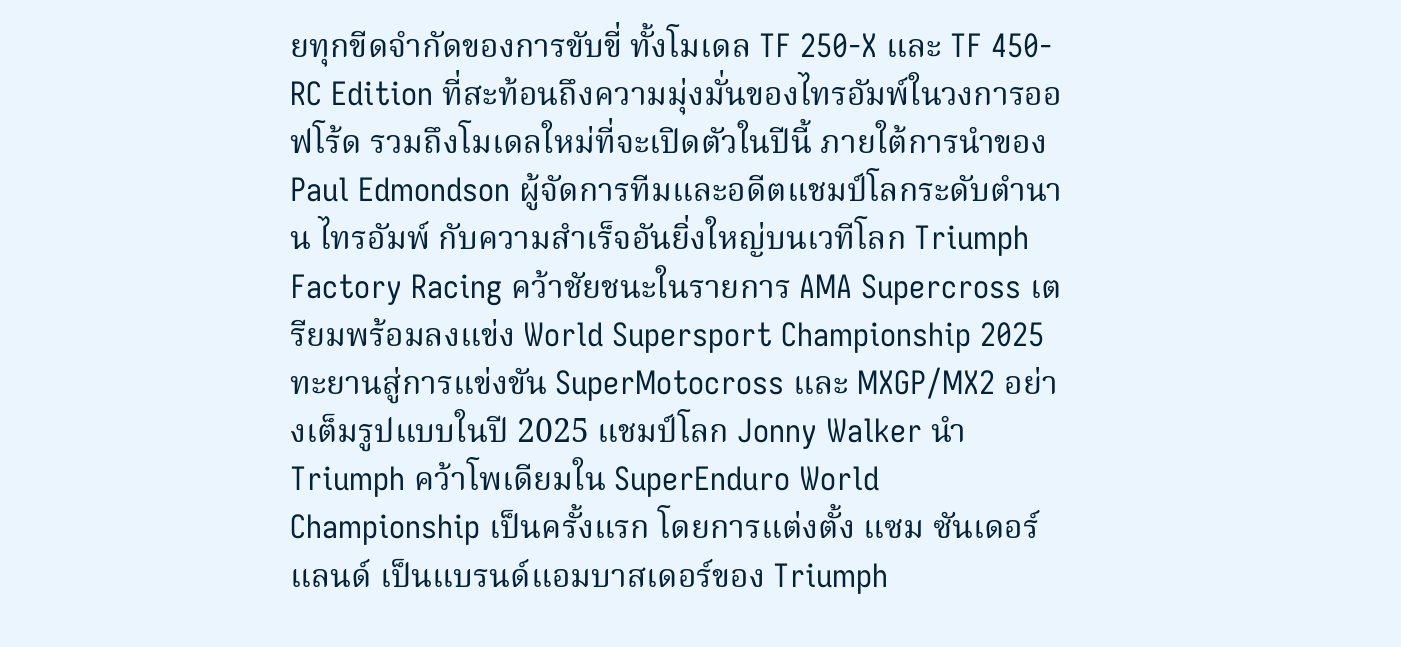ยทุกขีดจำกัดของการขับขี่ ทั้งโมเดล TF 250-X และ TF 450-RC Edition ที่สะท้อนถึงความมุ่งมั่นของไทรอัมพ์ในวงการออฟโร้ด รวมถึงโมเดลใหม่ที่จะเปิดตัวในปีนี้ ภายใต้การนำของ Paul Edmondson ผู้จัดการทีมและอดีตแชมป์โลกระดับตำนาน ไทรอัมพ์ กับความสำเร็จอันยิ่งใหญ่บนเวทีโลก Triumph Factory Racing คว้าชัยชนะในรายการ AMA Supercross เตรียมพร้อมลงแข่ง World Supersport Championship 2025 ทะยานสู่การแข่งขัน SuperMotocross และ MXGP/MX2 อย่างเต็มรูปแบบในปี 2025 แชมป์โลก Jonny Walker นำ Triumph คว้าโพเดียมใน SuperEnduro World Championship เป็นครั้งแรก โดยการแต่งตั้ง แซม ซันเดอร์แลนด์ เป็นแบรนด์แอมบาสเดอร์ของ Triumph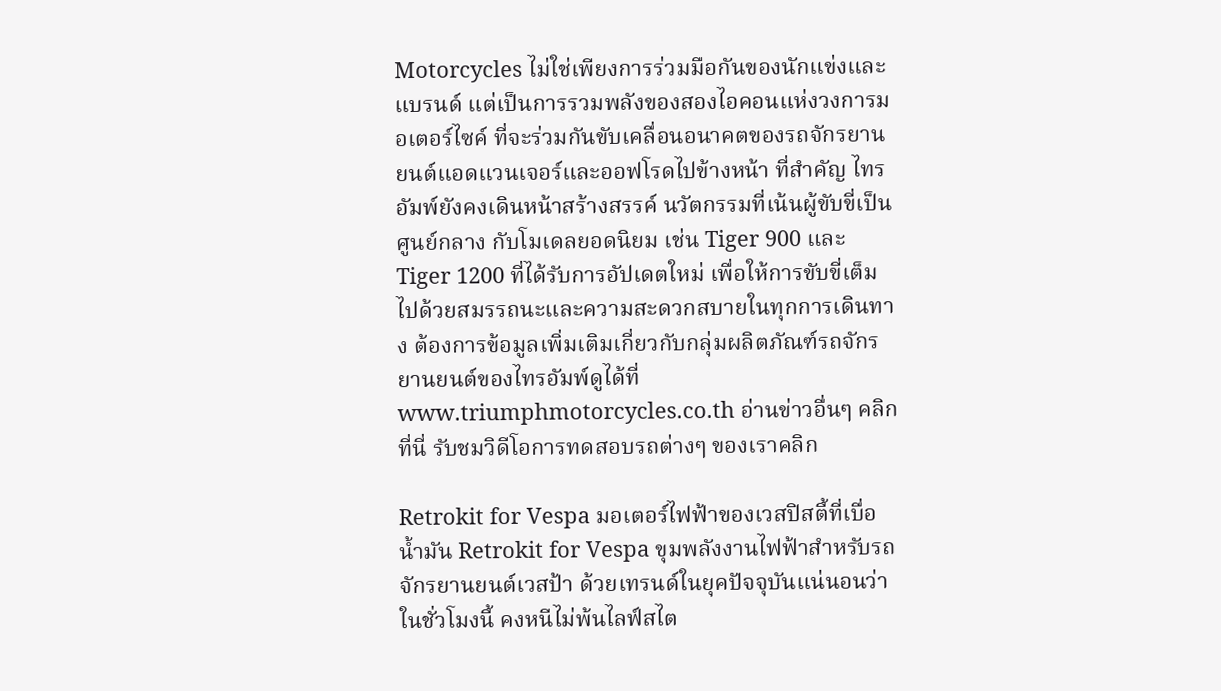Motorcycles ไม่ใช่เพียงการร่วมมือกันของนักแข่งและแบรนด์ แต่เป็นการรวมพลังของสองไอคอนแห่งวงการมอเตอร์ไซค์ ที่จะร่วมกันขับเคลื่อนอนาคตของรถจักรยานยนต์แอดแวนเจอร์และออฟโรดไปข้างหน้า ที่สำคัญ ไทรอัมพ์ยังคงเดินหน้าสร้างสรรค์ นวัตกรรมที่เน้นผู้ขับขี่เป็นศูนย์กลาง กับโมเดลยอดนิยม เช่น Tiger 900 และ Tiger 1200 ที่ได้รับการอัปเดตใหม่ เพื่อให้การขับขี่เต็มไปด้วยสมรรถนะและความสะดวกสบายในทุกการเดินทาง ต้องการข้อมูลเพิ่มเติมเกี่ยวกับกลุ่มผลิตภัณฑ์รถจักรยานยนต์ของไทรอัมพ์ดูได้ที่ www.triumphmotorcycles.co.th อ่านข่าวอื่นๆ คลิกที่นี่ รับชมวิดีโอการทดสอบรถต่างๆ ของเราคลิก

Retrokit for Vespa มอเตอร์ไฟฟ้าของเวสปิสตี้ที่เบื่อน้ำมัน Retrokit for Vespa ขุมพลังงานไฟฟ้าสำหรับรถจักรยานยนต์เวสป้า ด้วยเทรนด์ในยุคปัจจุบันแน่นอนว่าในชั่วโมงนี้ คงหนีไม่พ้นไลฟ์สไต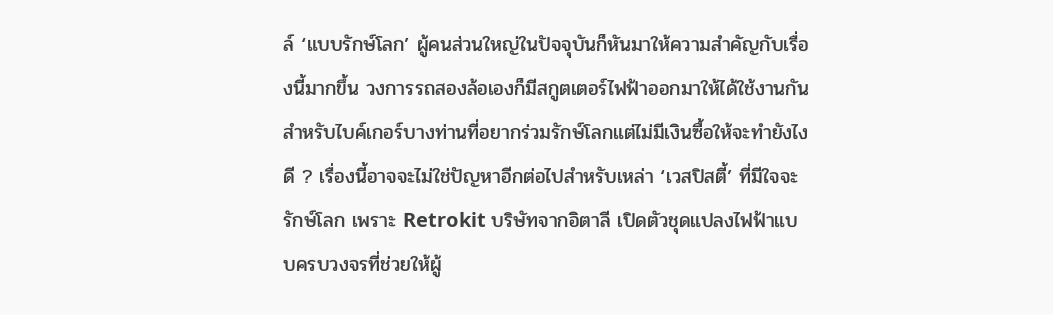ล์ ‘แบบรักษ์โลก’ ผู้คนส่วนใหญ่ในปัจจุบันก็หันมาให้ความสำคัญกับเรื่องนี้มากขึ้น วงการรถสองล้อเองก็มีสกูตเตอร์ไฟฟ้าออกมาให้ได้ใช้งานกัน สำหรับไบค์เกอร์บางท่านที่อยากร่วมรักษ์โลกแต่ไม่มีเงินซื้อให้จะทำยังไงดี ? เรื่องนี้อาจจะไม่ใช่ปัญหาอีกต่อไปสำหรับเหล่า ‘เวสปิสตี้’ ที่มีใจจะรักษ์โลก เพราะ Retrokit บริษัทจากอิตาลี เปิดตัวชุดแปลงไฟฟ้าแบบครบวงจรที่ช่วยให้ผู้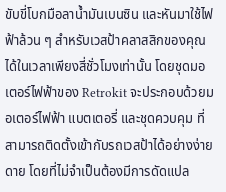ขับขี่โบกมือลาน้ำมันเบนซิน และหันมาใช้ไฟฟ้าล้วน ๆ สำหรับเวสป้าคลาสสิกของคุณได้ในเวลาเพียงสี่ชั่วโมงเท่านั้น โดยชุดมอเตอร์ไฟฟ้าของ Retrokit จะประกอบด้วยมอเตอร์ไฟฟ้า แบตเตอรี่ และชุดควบคุม ที่สามารถติดตั้งเข้ากับรถเวสป้าได้อย่างง่ายดาย โดยที่ไม่จำเป็นต้องมีการดัดแปล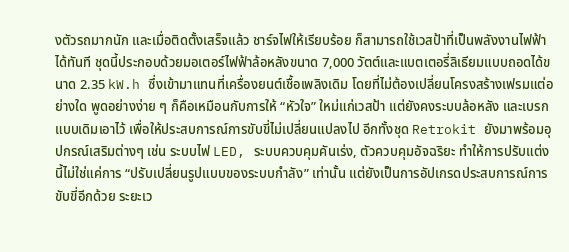งตัวรถมากนัก และเมื่อติดตั้งเสร็จแล้ว ชาร์จไฟให้เรียบร้อย ก็สามารถใช้เวสป้าที่เป็นพลังงานไฟฟ้าได้ทันที ชุดนี้ประกอบด้วยมอเตอร์ไฟฟ้าล้อหลังขนาด 7,000 วัตต์และแบตเตอรี่ลิเธียมแบบถอดได้ขนาด 2.35 kW.h ซึ่งเข้ามาแทนที่เครื่องยนต์เชื้อเพลิงเดิม โดยที่ไม่ต้องเปลี่ยนโครงสร้างเฟรมแต่อย่างใด พูดอย่างง่าย ๆ ก็คือเหมือนกับการให้ “หัวใจ” ใหม่แก่เวสป้า แต่ยังคงระบบล้อหลัง และเบรกแบบเดิมเอาไว้ เพื่อให้ประสบการณ์การขับขี่ไม่เปลี่ยนแปลงไป อีกทั้งชุด Retrokit ยังมาพร้อมอุปกรณ์เสริมต่างๆ เช่น ระบบไฟ LED, ระบบควบคุมคันเร่ง, ตัวควบคุมอัจฉริยะ ทำให้การปรับแต่งนี้ไม่ใช่แค่การ “ปรับเปลี่ยนรูปแบบของระบบกำลัง” เท่านั้น แต่ยังเป็นการอัปเกรดประสบการณ์การขับขี่อีกด้วย ระยะเว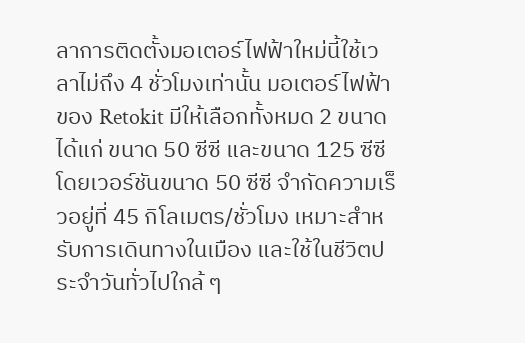ลาการติดตั้งมอเตอร์ไฟฟ้าใหม่นี้ใช้เวลาไม่ถึง 4 ชั่วโมงเท่านั้น มอเตอร์ไฟฟ้าของ Retokit มีให้เลือกทั้งหมด 2 ขนาด ได้แก่ ขนาด 50 ซีซี และขนาด 125 ซีซี โดยเวอร์ชันขนาด 50 ซีซี จำกัดความเร็วอยู่ที่ 45 กิโลเมตร/ชั่วโมง เหมาะสำหรับการเดินทางในเมือง และใช้ในชีวิตประจำวันทั่วไปใกล้ ๆ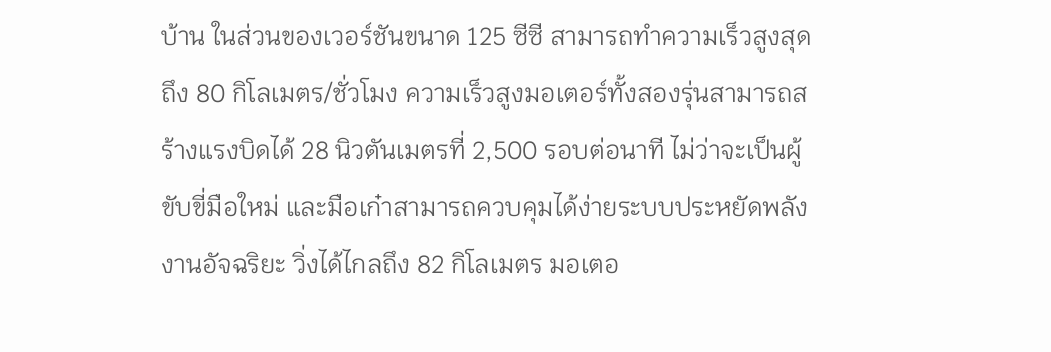บ้าน ในส่วนของเวอร์ชันขนาด 125 ซีซี สามารถทำความเร็วสูงสุดถึง 80 กิโลเมตร/ชั่วโมง ความเร็วสูงมอเตอร์ทั้งสองรุ่นสามารถสร้างแรงบิดได้ 28 นิวตันเมตรที่ 2,500 รอบต่อนาที ไม่ว่าจะเป็นผู้ขับขี่มือใหม่ และมือเก๋าสามารถควบคุมได้ง่ายระบบประหยัดพลังงานอัจฉริยะ วิ่งได้ไกลถึง 82 กิโลเมตร มอเตอ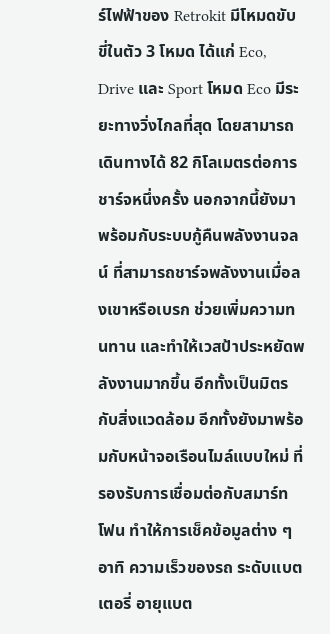ร์ไฟฟ้าของ Retrokit มีโหมดขับขี่ในตัว 3 โหมด ได้แก่ Eco, Drive และ Sport โหมด Eco มีระยะทางวิ่งไกลที่สุด โดยสามารถเดินทางได้ 82 กิโลเมตรต่อการชาร์จหนึ่งครั้ง นอกจากนี้ยังมาพร้อมกับระบบกู้คืนพลังงานจลน์ ที่สามารถชาร์จพลังงานเมื่อลงเขาหรือเบรก ช่วยเพิ่มความทนทาน และทำให้เวสป้าประหยัดพลังงานมากขึ้น อีกทั้งเป็นมิตรกับสิ่งแวดล้อม อีกทั้งยังมาพร้อมกับหน้าจอเรือนไมล์แบบใหม่ ที่รองรับการเชื่อมต่อกับสมาร์ทโฟน ทำให้การเช็คข้อมูลต่าง ๆ อาทิ ความเร็วของรถ ระดับแบตเตอรี่ อายุแบต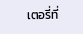เตอรี่ที่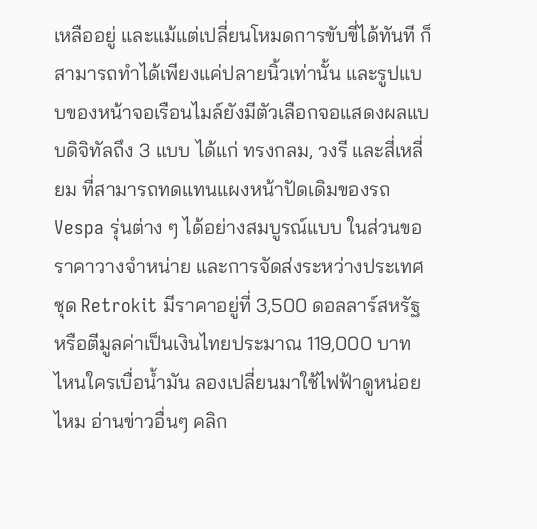เหลืออยู่ และแม้แต่เปลี่ยนโหมดการขับขี่ได้ทันที ก็สามารถทำได้เพียงแค่ปลายนิ้วเท่านั้น และรูปแบบของหน้าจอเรือนไมล์ยังมีตัวเลือกจอแสดงผลแบบดิจิทัลถึง 3 แบบ ได้แก่ ทรงกลม, วงรี และสี่เหลี่ยม ที่สามารถทดแทนแผงหน้าปัดเดิมของรถ Vespa รุ่นต่าง ๆ ได้อย่างสมบูรณ์แบบ ในส่วนขอราคาวางจำหน่าย และการจัดส่งระหว่างประเทศชุด Retrokit มีราคาอยู่ที่ 3,500 ดอลลาร์สหรัฐ หรือตีมูลค่าเป็นเงินไทยประมาณ 119,000 บาท ไหนใครเบื่อน้ำมัน ลองเปลี่ยนมาใช้ไฟฟ้าดูหน่อยไหม อ่านข่าวอื่นๆ คลิก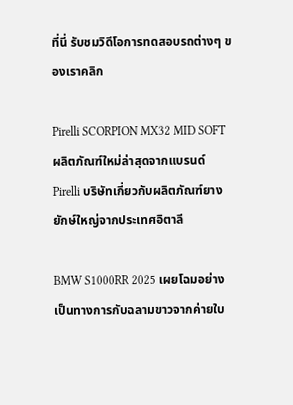ที่นี่ รับชมวิดีโอการทดสอบรถต่างๆ ของเราคลิก

Pirelli SCORPION MX32 MID SOFT ผลิตภัณฑ์ใหม่ล่าสุดจากแบรนด์ Pirelli บริษัทเกี่ยวกับผลิตภัณฑ์ยางยักษ์ใหญ่จากประเทศอิตาลี

BMW S1000RR 2025 เผยโฉมอย่างเป็นทางการกับฉลามขาวจากค่ายใบ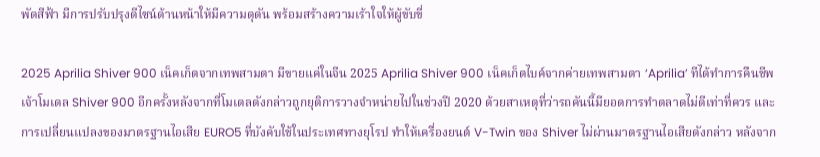พัดสีฟ้า มีการปรับปรุงดีไซน์ด้านหน้าให้มีความดุดัน พร้อมสร้างความเร้าใจให้ผู้ขับขี่

2025 Aprilia Shiver 900 เน็คเก็ตจากเทพสามตา มีขายแค่ในจีน 2025 Aprilia Shiver 900 เน็คเก็ตไบค์จากค่ายเทพสามตา ‘Aprilia’ ทีได้ทำการคืนชีพเจ้าโมเดล Shiver 900 อีกครั้งหลังจากที่โมเดลดังกล่าวถูกยุติการวางจำหน่ายไปในช่วงปี 2020 ด้วยสาเหตุที่ว่ารถคันนี้มียอดการทำตลาดไม่ดีเท่าที่ควร และการเปลี่ยนแปลงของมาตรฐานไอเสีย EURO5 ที่บังคับใช้ในประเทศทางยุโรป ทำให้เครื่องยนต์ V-Twin ของ Shiver ไม่ผ่านมาตรฐานไอเสียดังกล่าว หลังจาก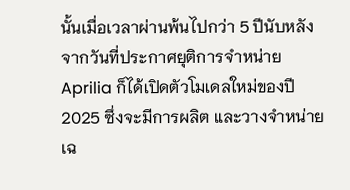นั้นเมื่อเวลาผ่านพ้นไปกว่า 5 ปีนับหลังจากวันที่ประกาศยุติการจำหน่าย Aprilia ก็ได้เปิดตัวโมเดลใหม่ของปี 2025 ซึ่งจะมีการผลิต และวางจำหน่ายเฉ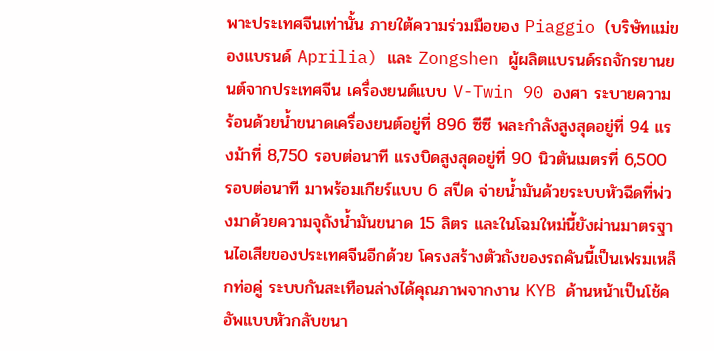พาะประเทศจีนเท่านั้น ภายใต้ความร่วมมือของ Piaggio (บริษัทแม่ของแบรนด์ Aprilia) และ Zongshen ผู้ผลิตแบรนด์รถจักรยานยนต์จากประเทศจีน เครื่องยนต์แบบ V-Twin 90 องศา ระบายความร้อนด้วยน้ำขนาดเครื่องยนต์อยู่ที่ 896 ซีซี พละกำลังสูงสุดอยู่ที่ 94 แรงม้าที่ 8,750 รอบต่อนาที แรงบิดสูงสุดอยู่ที่ 90 นิวตันเมตรที่ 6,500 รอบต่อนาที มาพร้อมเกียร์แบบ 6 สปีด จ่ายน้ำมันด้วยระบบหัวฉีดที่พ่วงมาด้วยความจุถังน้ำมันขนาด 15 ลิตร และในโฉมใหม่นี้ยังผ่านมาตรฐานไอเสียของประเทศจีนอีกด้วย โครงสร้างตัวถังของรถคันนี้เป็นเฟรมเหล็กท่อคู่ ระบบกันสะเทือนล่างได้คุณภาพจากงาน KYB ด้านหน้าเป็นโช้คอัพแบบหัวกลับขนา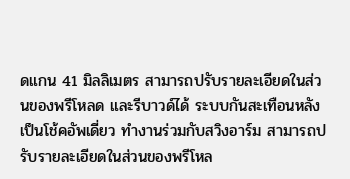ดแกน 41 มิลลิเมตร สามารถปรับรายละเอียดในส่วนของพรีโหลด และรีบาวด์ได้ ระบบกันสะเทือนหลังเป็นโช้คอัพเดี่ยว ทำงานร่วมกับสวิงอาร์ม สามารถปรับรายละเอียดในส่วนของพรีโหล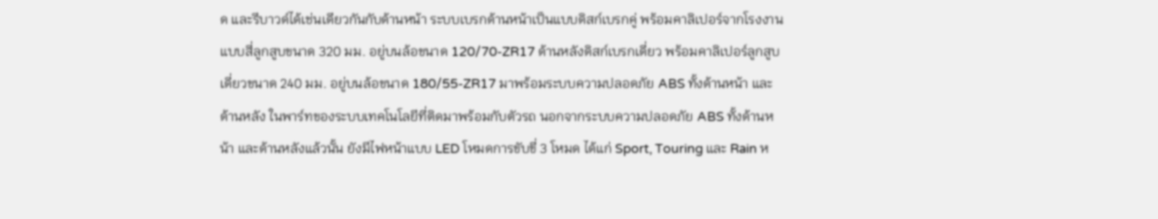ด และรีบาวด์ได้เช่นเดียวกันกับด้านหน้า ระบบเบรกด้านหน้าเป็นแบบดิสก์เบรกคู่ พร้อมคาลิเปอร์จากโรงงานแบบสี่ลูกสูบขนาด 320 มม. อยู่บนล้อขนาด 120/70-ZR17 ด้านหลังดิสก์เบรกเดี่ยว พร้อมคาลิเปอร์ลูกสูบเดี่ยวขนาด 240 มม. อยู่บนล้อขนาด 180/55-ZR17 มาพร้อมระบบความปลอดภัย ABS ทั้งด้านหน้า และด้านหลัง ในพาร์ทของระบบเทคโนโลยีที่ติดมาพร้อมกับตัวรถ นอกจากระบบความปลอดภัย ABS ทั้งด้านหน้า และด้านหลังแล้วนั้น ยังมีไฟหน้าแบบ LED โหมดการขับขี่ 3 โหมด ได้แก่ Sport, Touring และ Rain ห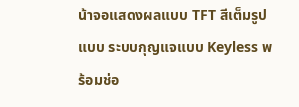น้าจอแสดงผลแบบ TFT สีเต็มรูปแบบ ระบบกุญแจแบบ Keyless พร้อมช่อ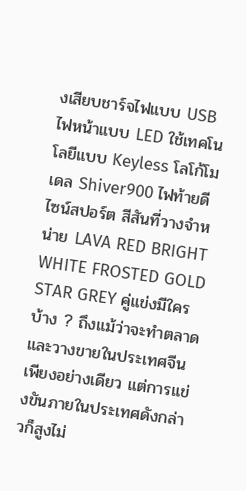งเสียบชาร์จไฟแบบ USB ไฟหน้าแบบ LED ใช้เทคโนโลยีแบบ Keyless โลโก้โมเดล Shiver900 ไฟท้ายดีไซน์สปอร์ต สีสันที่วางจำหน่าย LAVA RED BRIGHT WHITE FROSTED GOLD STAR GREY คู่แข่งมีใครบ้าง ? ถึงแม้ว่าจะทำตลาด และวางขายในประเทศจีนเพียงอย่างเดียว แต่การแข่งขันภายในประเทศดังกล่าวก็สูงไม่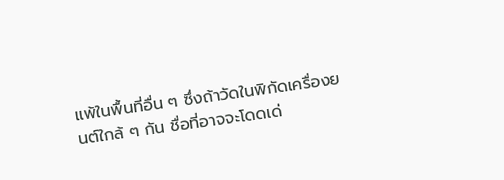แพ้ในพื้นที่อื่น ๆ ซึ่งถ้าวัดในพิกัดเครื่องยนต์ใกล้ ๆ กัน ชื่อที่อาจจะโดดเด่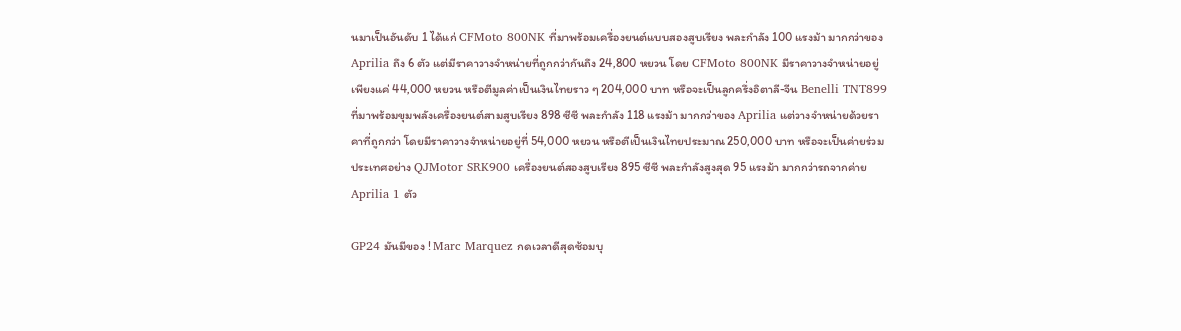นมาเป็นอันดับ 1 ได้แก่ CFMoto 800NK ที่มาพร้อมเครื่องยนต์แบบสองสูบเรียง พละกำลัง 100 แรงม้า มากกว่าของ Aprilia ถึง 6 ตัว แต่มีราคาวางจำหน่ายที่ถูกกว่ากันถึง 24,800 หยวน โดย CFMoto 800NK มีราคาวางจำหน่ายอยู่เพียงแค่ 44,000 หยวน หรือตีมูลค่าเป็นเงินไทยราว ๆ 204,000 บาท หรือจะเป็นลูกครึ่งอิตาลี-จีน Benelli TNT899 ที่มาพร้อมขุมพลังเครื่องยนต์สามสูบเรียง 898 ซีซี พละกำลัง 118 แรงม้า มากกว่าของ Aprilia แต่วางจำหน่ายด้วยราคาที่ถูกกว่า โดยมีราคาวางจำหน่ายอยู่ที่ 54,000 หยวน หรือตีเป็นเงินไทยประมาณ 250,000 บาท หรือจะเป็นค่ายร่วมประเทศอย่าง QJMotor SRK900 เครื่องยนต์สองสูบเรียง 895 ซีซี พละกำลังสูงสุด 95 แรงม้า มากกว่ารถจากค่าย Aprilia 1 ตัว

GP24 มันมีของ ! Marc Marquez กดเวลาดีสุดซ้อมบุ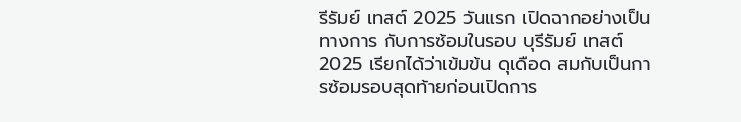รีรัมย์ เทสต์ 2025 วันแรก เปิดฉากอย่างเป็นทางการ กับการซ้อมในรอบ บุรีรัมย์ เทสต์ 2025 เรียกได้ว่าเข้มข้น ดุเดือด สมกับเป็นการซ้อมรอบสุดท้ายก่อนเปิดการ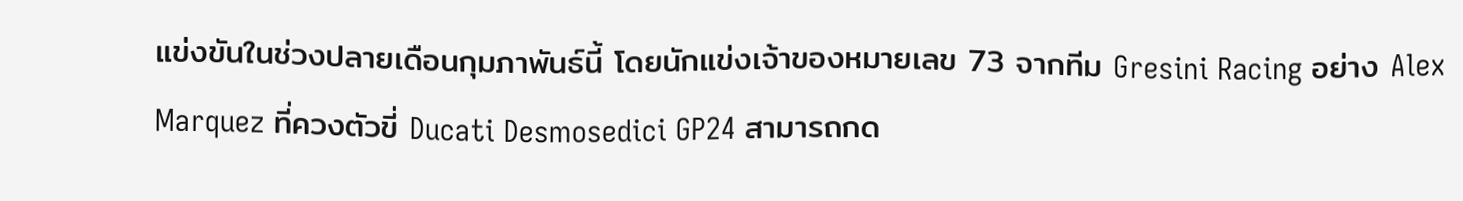แข่งขันในช่วงปลายเดือนกุมภาพันธ์นี้ โดยนักแข่งเจ้าของหมายเลข 73 จากทีม Gresini Racing อย่าง Alex Marquez ที่ควงตัวขี่ Ducati Desmosedici GP24 สามารถกด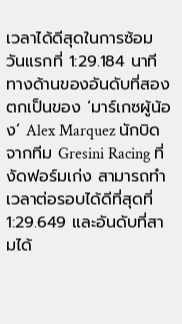เวลาได้ดีสุดในการซ้อมวันแรกที่ 1:29.184 นาที ทางด้านของอันดับที่สองตกเป็นของ ‘มาร์เกซผู้น้อง’ Alex Marquez นักบิดจากทีม Gresini Racing ที่งัดฟอร์มเก่ง สามารถทำเวลาต่อรอบได้ดีที่สุดที่ 1:29.649 และอันดับที่สามได้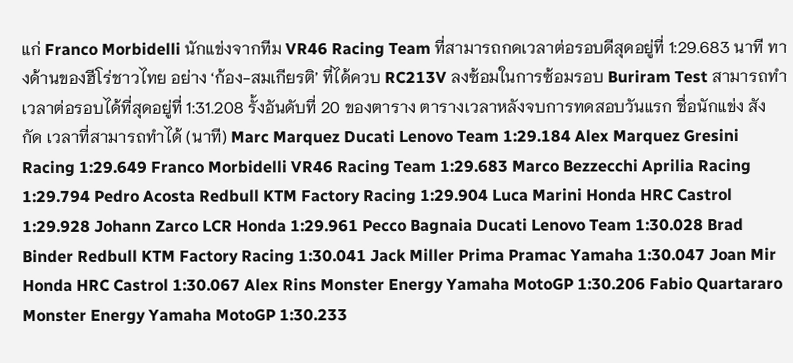แก่ Franco Morbidelli นักแข่งจากทีม VR46 Racing Team ที่สามารถกดเวลาต่อรอบดีสุดอยู่ที่ 1:29.683 นาที ทางด้านของฮีโร่ชาวไทย อย่าง ‘ก้อง-สมเกียรติ’ ที่ได้ควบ RC213V ลงซ้อมในการซ้อมรอบ Buriram Test สามารถทำเวลาต่อรอบได้ที่สุดอยู่ที่ 1:31.208 รั้งอันดับที่ 20 ของตาราง ตารางเวลาหลังจบการทดสอบวันแรก ชื่อนักแข่ง สังกัด เวลาที่สามารถทำได้ (นาที) Marc Marquez Ducati Lenovo Team 1:29.184 Alex Marquez Gresini Racing 1:29.649 Franco Morbidelli VR46 Racing Team 1:29.683 Marco Bezzecchi Aprilia Racing 1:29.794 Pedro Acosta Redbull KTM Factory Racing 1:29.904 Luca Marini Honda HRC Castrol 1:29.928 Johann Zarco LCR Honda 1:29.961 Pecco Bagnaia Ducati Lenovo Team 1:30.028 Brad Binder Redbull KTM Factory Racing 1:30.041 Jack Miller Prima Pramac Yamaha 1:30.047 Joan Mir Honda HRC Castrol 1:30.067 Alex Rins Monster Energy Yamaha MotoGP 1:30.206 Fabio Quartararo Monster Energy Yamaha MotoGP 1:30.233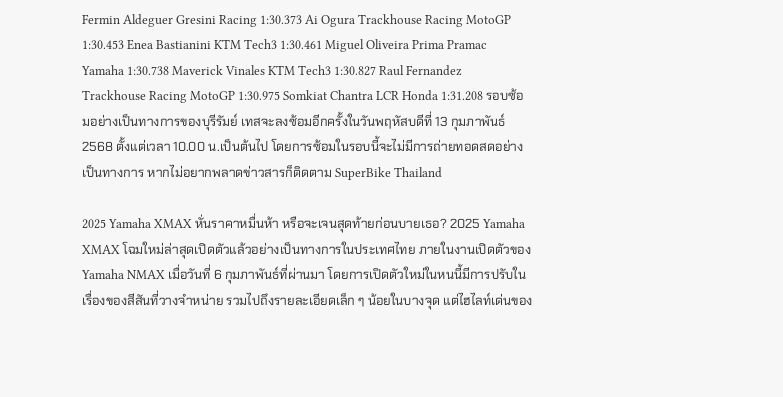Fermin Aldeguer Gresini Racing 1:30.373 Ai Ogura Trackhouse Racing MotoGP 1:30.453 Enea Bastianini KTM Tech3 1:30.461 Miguel Oliveira Prima Pramac Yamaha 1:30.738 Maverick Vinales KTM Tech3 1:30.827 Raul Fernandez Trackhouse Racing MotoGP 1:30.975 Somkiat Chantra LCR Honda 1:31.208 รอบซ้อมอย่างเป็นทางการของบุรีรัมย์ เทสจะลงซ้อมอีกครั้งในวันพฤหัสบดีที่ 13 กุมภาพันธ์ 2568 ตั้งแต่เวลา 10.00 น.เป็นต้นไป โดยการซ้อมในรอบนี้จะไม่มีการถ่ายทอดสดอย่างเป็นทางการ หากไม่อยากพลาดข่าวสารก็ติดตาม SuperBike Thailand

2025 Yamaha XMAX หั่นราคาหมื่นห้า หรือจะเจนสุดท้ายก่อนบายเธอ? 2025 Yamaha XMAX โฉมใหม่ล่าสุดเปิดตัวแล้วอย่างเป็นทางการในประเทศไทย ภายในงานเปิดตัวของ Yamaha NMAX เมื่อวันที่ 6 กุมภาพันธ์ที่ผ่านมา โดยการเปิดตัวใหม่ในหนนี้มีการปรับในเรื่องของสีสันที่วางจำหน่าย รวมไปถึงรายละเอียดเล็ก ๆ น้อยในบางจุด แต่ไฮไลท์เด่นของ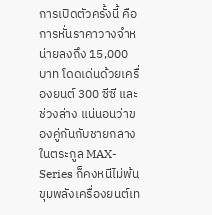การเปิดตัวครั้งนี้ คือการหั่นราคาวางจำหน่ายลงถึง 15,000 บาท โดดเด่นด้วยเครื่องยนต์ 300 ซีซี และช่วงล่าง แน่นอนว่าของคู่กันกับชายกลางในตระกูล MAX-Series ก็คงหนีไม่พ้นขุมพลังเครื่องยนต์เท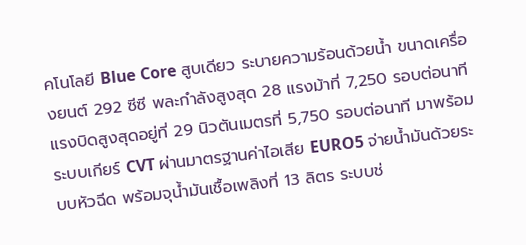คโนโลยี Blue Core สูบเดียว ระบายความร้อนด้วยน้ำ ขนาดเครื่องยนต์ 292 ซีซี พละกำลังสูงสุด 28 แรงม้าที่ 7,250 รอบต่อนาที แรงบิดสูงสุดอยู่ที่ 29 นิวตันเมตรที่ 5,750 รอบต่อนาที มาพร้อมระบบเกียร์ CVT ผ่านมาตรฐานค่าไอเสีย EURO5 จ่ายน้ำมันด้วยระบบหัวฉีด พร้อมจุน้ำมันเชื้อเพลิงที่ 13 ลิตร ระบบช่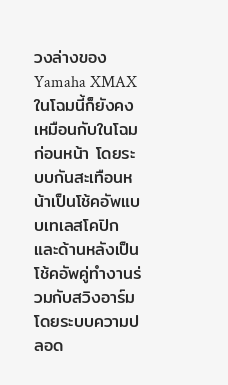วงล่างของ Yamaha XMAX ในโฉมนี้ก็ยังคงเหมือนกับในโฉมก่อนหน้า โดยระบบกันสะเทือนหน้าเป็นโช้คอัพแบบเทเลสโคปิก และด้านหลังเป็นโช้คอัพคู่ทำงานร่วมกับสวิงอาร์ม โดยระบบความปลอด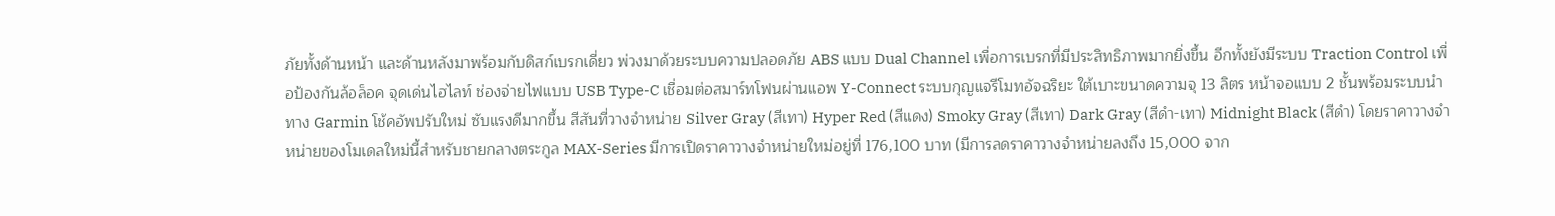ภัยทั้งด้านหน้า และด้านหลังมาพร้อมกับดิสก์เบรกเดี่ยว พ่วงมาด้วยระบบความปลอดภัย ABS แบบ Dual Channel เพื่อการเบรกที่มีประสิทธิภาพมากยิ่งขึ้น อีกทั้งยังมีระบบ Traction Control เพื่อป้องกันล้อล็อค จุดเด่นไฮไลท์ ช่องจ่ายไฟแบบ USB Type-C เชื่อมต่อสมาร์ทโฟนผ่านแอพ Y-Connect ระบบกุญแจรีโมทอัจฉริยะ ใต้เบาะขนาดความจุ 13 ลิตร หน้าจอแบบ 2 ชั้นพร้อมระบบนำทาง Garmin โช้คอัพปรับใหม่ ซับแรงดีมากขึ้น สีสันที่วางจำหน่าย Silver Gray (สีเทา) Hyper Red (สีแดง) Smoky Gray (สีเทา) Dark Gray (สีดำ-เทา) Midnight Black (สีดำ) โดยราคาวางจำหน่ายของโมเดลใหม่นี้สำหรับชายกลางตระกูล MAX-Series มีการเปิดราคาวางจำหน่ายใหม่อยู่ที่ 176,100 บาท (มีการลดราคาวางจำหน่ายลงถึง 15,000 จาก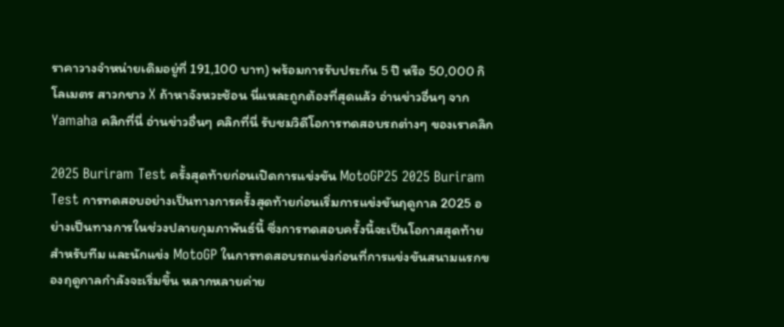ราคาวางจำหน่ายเดิมอยู่ที่ 191,100 บาท) พร้อมการรับประกัน 5 ปี หรือ 50,000 กิโลเมตร สาวกชาว X ถ้าหาจังหวะช้อน นี่แหละถูกต้องที่สุดแล้ว อ่านข่าวอื่นๆ จาก Yamaha คลิกที่นี่ อ่านข่าวอื่นๆ คลิกที่นี่ รับชมวิดีโอการทดสอบรถต่างๆ ของเราคลิก

2025 Buriram Test ครั้งสุดท้ายก่อนเปิดการแข่งขัน MotoGP25 2025 Buriram Test การทดสอบอย่างเป็นทางการครั้งสุดท้ายก่อนเริ่มการแข่งขันฤดูกาล 2025 อย่างเป็นทางการในช่วงปลายกุมภาพันธ์นี้ ซึ่งการทดสอบครั้งนี้จะเป็นโอกาสสุดท้ายสำหรับทีม และนักแข่ง MotoGP ในการทดสอบรถแข่งก่อนที่การแข่งขันสนามแรกของฤดูกาลกำลังจะเริ่มขึ้น หลากหลายค่าย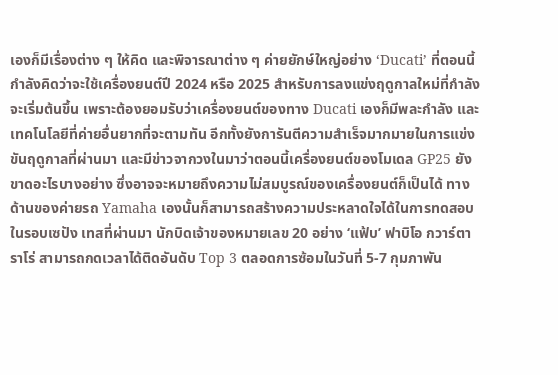เองก็มีเรื่องต่าง ๆ ให้คิด และพิจารณาต่าง ๆ ค่ายยักษ์ใหญ่อย่าง ‘Ducati’ ที่ตอนนี้กำลังคิดว่าจะใช้เครื่องยนต์ปี 2024 หรือ 2025 สำหรับการลงแข่งฤดูกาลใหม่ที่กำลังจะเริ่มต้นขึ้น เพราะต้องยอมรับว่าเครื่องยนต์ของทาง Ducati เองก็มีพละกำลัง และเทคโนโลยีที่ค่ายอื่นยากที่จะตามทัน อีกทั้งยังการันตีความสำเร็จมากมายในการแข่งขันฤดูกาลที่ผ่านมา และมีข่าวจากวงในมาว่าตอนนี้เครื่องยนต์ของโมเดล GP25 ยังขาดอะไรบางอย่าง ซึ่งอาจจะหมายถึงความไม่สมบูรณ์ของเครื่องยนต์ก็เป็นได้ ทางด้านของค่ายรถ Yamaha เองนั้นก็สามารถสร้างความประหลาดใจได้ในการทดสอบในรอบเซปัง เทสที่ผ่านมา นักบิดเจ้าของหมายเลข 20 อย่าง ‘แฟ้บ’ ฟาบิโอ กวาร์ตาราโร่ สามารถกดเวลาได้ติดอันดับ Top 3 ตลอดการซ้อมในวันที่ 5-7 กุมภาพัน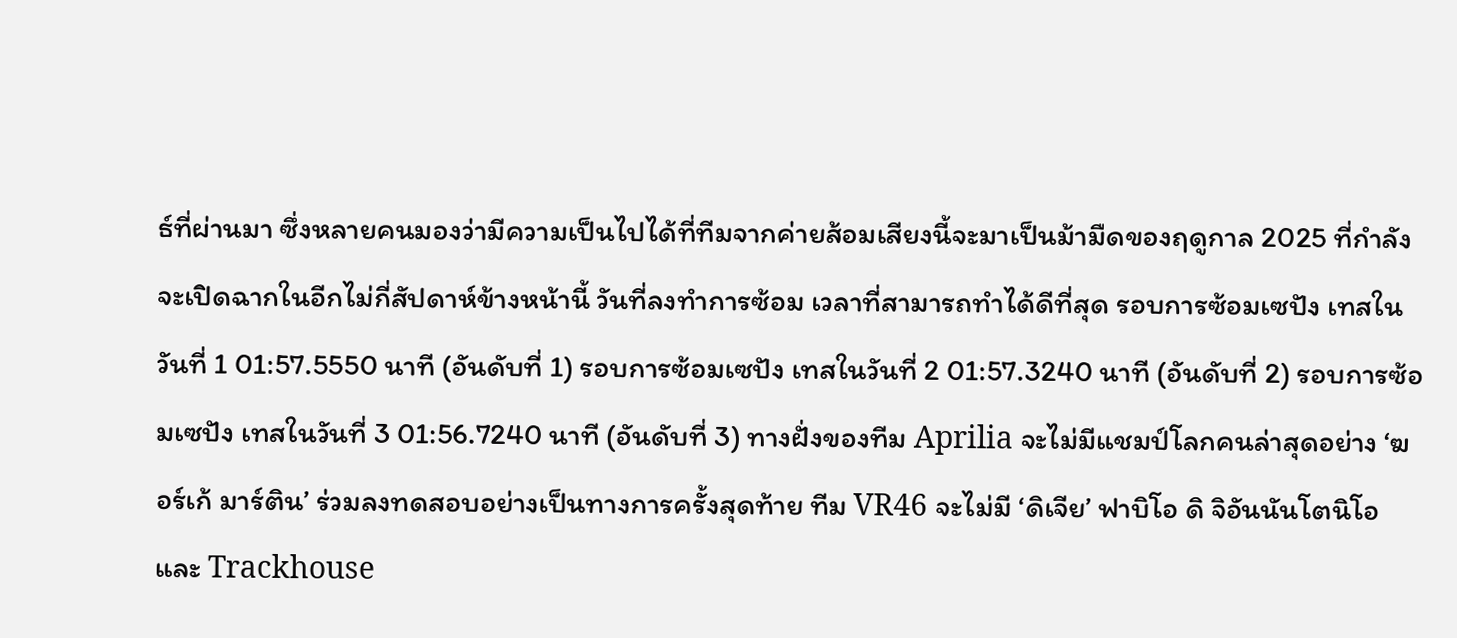ธ์ที่ผ่านมา ซึ่งหลายคนมองว่ามีความเป็นไปได้ที่ทีมจากค่ายส้อมเสียงนี้จะมาเป็นม้ามืดของฤดูกาล 2025 ที่กำลังจะเปิดฉากในอีกไม่กี่สัปดาห์ข้างหน้านี้ วันที่ลงทำการซ้อม เวลาที่สามารถทำได้ดีที่สุด รอบการซ้อมเซปัง เทสในวันที่ 1 01:57.5550 นาที (อันดับที่ 1) รอบการซ้อมเซปัง เทสในวันที่ 2 01:57.3240 นาที (อันดับที่ 2) รอบการซ้อมเซปัง เทสในวันที่ 3 01:56.7240 นาที (อันดับที่ 3) ทางฝั่งของทีม Aprilia จะไม่มีแชมป์โลกคนล่าสุดอย่าง ‘ฆอร์เก้ มาร์ติน’ ร่วมลงทดสอบอย่างเป็นทางการครั้งสุดท้าย ทีม VR46 จะไม่มี ‘ดิเจีย’ ฟาบิโอ ดิ จิอันนันโตนิโอ และ Trackhouse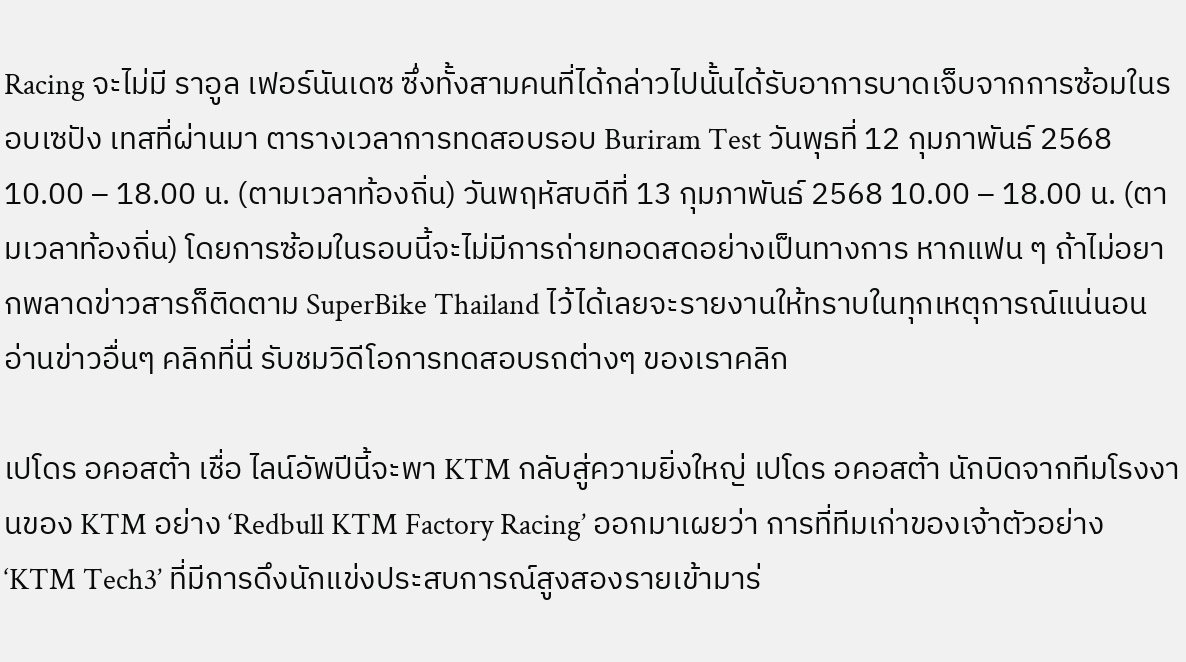Racing จะไม่มี ราอูล เฟอร์นันเดซ ซึ่งทั้งสามคนที่ได้กล่าวไปนั้นได้รับอาการบาดเจ็บจากการซ้อมในรอบเซปัง เทสที่ผ่านมา ตารางเวลาการทดสอบรอบ Buriram Test วันพุธที่ 12 กุมภาพันธ์ 2568 10.00 – 18.00 น. (ตามเวลาท้องถิ่น) วันพฤหัสบดีที่ 13 กุมภาพันธ์ 2568 10.00 – 18.00 น. (ตามเวลาท้องถิ่น) โดยการซ้อมในรอบนี้จะไม่มีการถ่ายทอดสดอย่างเป็นทางการ หากแฟน ๆ ถ้าไม่อยากพลาดข่าวสารก็ติดตาม SuperBike Thailand ไว้ได้เลยจะรายงานให้ทราบในทุกเหตุการณ์แน่นอน อ่านข่าวอื่นๆ คลิกที่นี่ รับชมวิดีโอการทดสอบรถต่างๆ ของเราคลิก

เปโดร อคอสต้า เชื่อ ไลน์อัพปีนี้จะพา KTM กลับสู่ความยิ่งใหญ่ เปโดร อคอสต้า นักบิดจากทีมโรงงานของ KTM อย่าง ‘Redbull KTM Factory Racing’ ออกมาเผยว่า การที่ทีมเก่าของเจ้าตัวอย่าง ‘KTM Tech3’ ที่มีการดึงนักแข่งประสบการณ์สูงสองรายเข้ามาร่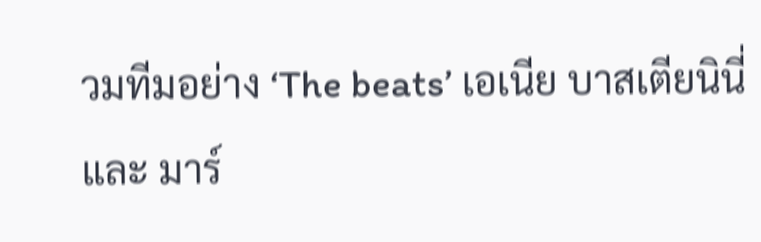วมทีมอย่าง ‘The beats’ เอเนีย บาสเตียนินี่ และ มาร์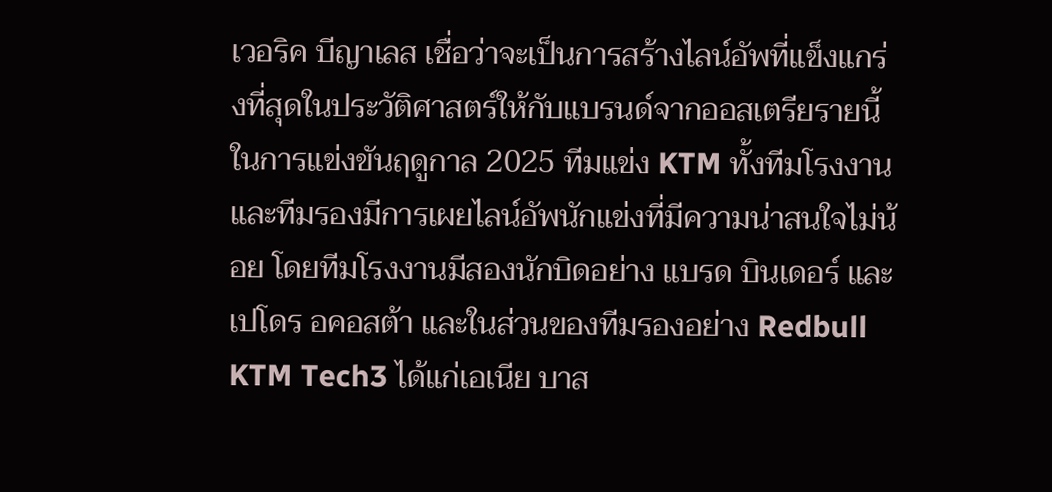เวอริค บีญาเลส เชื่อว่าจะเป็นการสร้างไลน์อัพที่แข็งแกร่งที่สุดในประวัติศาสตร์ให้กับแบรนด์จากออสเตรียรายนี้ ในการแข่งขันฤดูกาล 2025 ทีมแข่ง KTM ทั้งทีมโรงงาน และทีมรองมีการเผยไลน์อัพนักแข่งที่มีความน่าสนใจไม่น้อย โดยทีมโรงงานมีสองนักบิดอย่าง แบรด บินเดอร์ และเปโดร อคอสต้า และในส่วนของทีมรองอย่าง Redbull KTM Tech3 ได้แก่เอเนีย บาส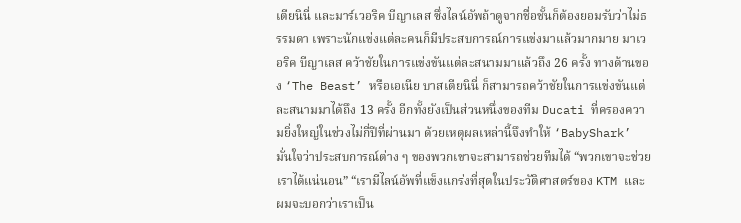เตียนินี่ และมาร์เวอริค บีญาเลส ซึ่งไลน์อัพถ้าดูจากชื่อชั้นก็ต้องยอมรับว่าไม่ธรรมดา เพราะนักแข่งแต่ละคนก็มีประสบการณ์การแข่งมาแล้วมากมาย มาเวอริค บีญาเลส คว้าชัยในการแข่งขันแต่ละสนามมาแล้วถึง 26 ครั้ง ทางด้านของ ‘The Beast’ หรือเอเนีย บาสเตียนินี่ ก็สามารถคว้าชัยในการแข่งขันแต่ละสนามมาได้ถึง 13 ครั้ง อีกทั้งยังเป็นส่วนหนึ่งของทีม Ducati ที่ครองความยิ่งใหญ่ในช่วงไม่กี่ปีที่ผ่านมา ด้วยเหตุผลเหล่านี้จึงทำให้ ‘BabyShark’ มั่นใจว่าประสบการณ์ต่าง ๆ ของพวกเขาจะสามารถช่วยทีมได้ “พวกเขาจะช่วยเราได้แน่นอน” “เรามีไลน์อัพที่แข็งแกร่งที่สุดในประวัติศาสตร์ของ KTM และผมจะบอกว่าเราเป็น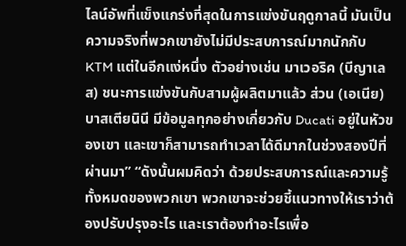ไลน์อัพที่แข็งแกร่งที่สุดในการแข่งขันฤดูกาลนี้ มันเป็นความจริงที่พวกเขายังไม่มีประสบการณ์มากนักกับ KTM แต่ในอีกแง่หนึ่ง ตัวอย่างเช่น มาเวอริค (บีญาเลส) ชนะการแข่งขันกับสามผู้ผลิตมาแล้ว ส่วน (เอเนีย) บาสเตียนินี มีข้อมูลทุกอย่างเกี่ยวกับ Ducati อยู่ในหัวของเขา และเขาก็สามารถทำเวลาได้ดีมากในช่วงสองปีที่ผ่านมา” “ดังนั้นผมคิดว่า ด้วยประสบการณ์และความรู้ทั้งหมดของพวกเขา พวกเขาจะช่วยชี้แนวทางให้เราว่าต้องปรับปรุงอะไร และเราต้องทำอะไรเพื่อ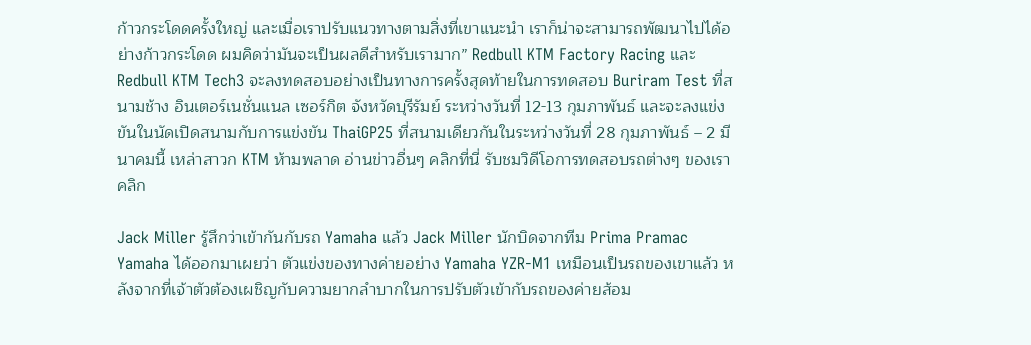ก้าวกระโดดครั้งใหญ่ และเมื่อเราปรับแนวทางตามสิ่งที่เขาแนะนำ เราก็น่าจะสามารถพัฒนาไปได้อย่างก้าวกระโดด ผมคิดว่ามันจะเป็นผลดีสำหรับเรามาก” Redbull KTM Factory Racing และ Redbull KTM Tech3 จะลงทดสอบอย่างเป็นทางการครั้งสุดท้ายในการทดสอบ Buriram Test ที่สนามช้าง อินเตอร์เนชั่นแนล เซอร์กิต จังหวัดบุรีรัมย์ ระหว่างวันที่ 12-13 กุมภาพันธ์ และจะลงแข่งขันในนัดเปิดสนามกับการแข่งขัน ThaiGP25 ที่สนามเดียวกันในระหว่างวันที่ 28 กุมภาพันธ์ – 2 มีนาคมนี้ เหล่าสาวก KTM ห้ามพลาด อ่านข่าวอื่นๆ คลิกที่นี่ รับชมวิดีโอการทดสอบรถต่างๆ ของเราคลิก

Jack Miller รู้สึกว่าเข้ากันกับรถ Yamaha แล้ว Jack Miller นักบิดจากทีม Prima Pramac Yamaha ได้ออกมาเผยว่า ตัวแข่งของทางค่ายอย่าง Yamaha YZR-M1 เหมือนเป็นรถของเขาแล้ว หลังจากที่เจ้าตัวต้องเผชิญกับความยากลำบากในการปรับตัวเข้ากับรถของค่ายส้อม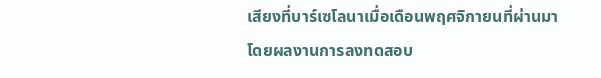เสียงที่บาร์เซโลนาเมื่อเดือนพฤศจิกายนที่ผ่านมา โดยผลงานการลงทดสอบ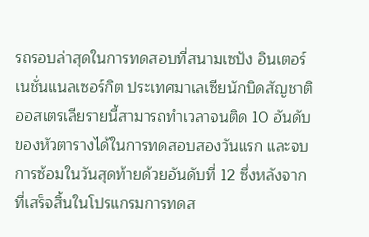รถรอบล่าสุดในการทดสอบที่สนามเซปัง อินเตอร์เนชั่นแนลเซอร์กิต ประเทศมาเลเซียนักบิดสัญชาติออสเตรเลียรายนี้สามารถทำเวลาจนติด 10 อันดับของหัวตารางได้ในการทดสอบสองวันแรก และจบการซ้อมในวันสุดท้ายด้วยอันดับที่ 12 ซึ่งหลังจากที่เสร็จสิ้นในโปรแกรมการทดส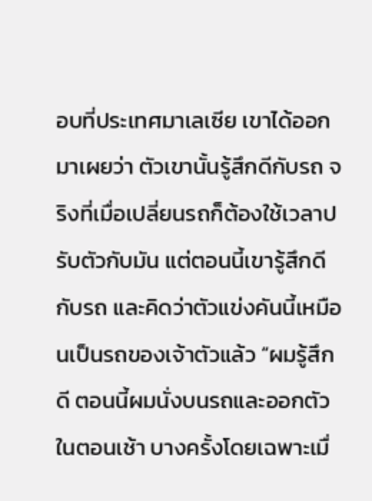อบที่ประเทศมาเลเซีย เขาได้ออกมาเผยว่า ตัวเขานั้นรู้สึกดีกับรถ จริงที่เมื่อเปลี่ยนรถก็ต้องใช้เวลาปรับตัวกับมัน แต่ตอนนี้เขารู้สึกดีกับรถ และคิดว่าตัวแข่งคันนี้เหมือนเป็นรถของเจ้าตัวแล้ว “ผมรู้สึกดี ตอนนี้ผมนั่งบนรถและออกตัวในตอนเช้า บางครั้งโดยเฉพาะเมื่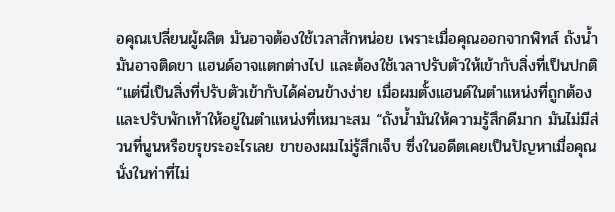อคุณเปลี่ยนผู้ผลิต มันอาจต้องใช้เวลาสักหน่อย เพราะเมื่อคุณออกจากพิทส์ ถังน้ำมันอาจติดขา แฮนด์อาจแตกต่างไป และต้องใช้เวลาปรับตัวให้เข้ากับสิ่งที่เป็นปกติ “แต่นี่เป็นสิ่งที่ปรับตัวเข้ากับได้ค่อนข้างง่าย เมื่อผมตั้งแฮนด์ในตำแหน่งที่ถูกต้อง และปรับพักเท้าให้อยู่ในตำแหน่งที่เหมาะสม “ถังน้ำมันให้ความรู้สึกดีมาก มันไม่มีส่วนที่นูนหรือขรุขระอะไรเลย ขาของผมไม่รู้สึกเจ็บ ซึ่งในอดีตเคยเป็นปัญหาเมื่อคุณนั่งในท่าที่ไม่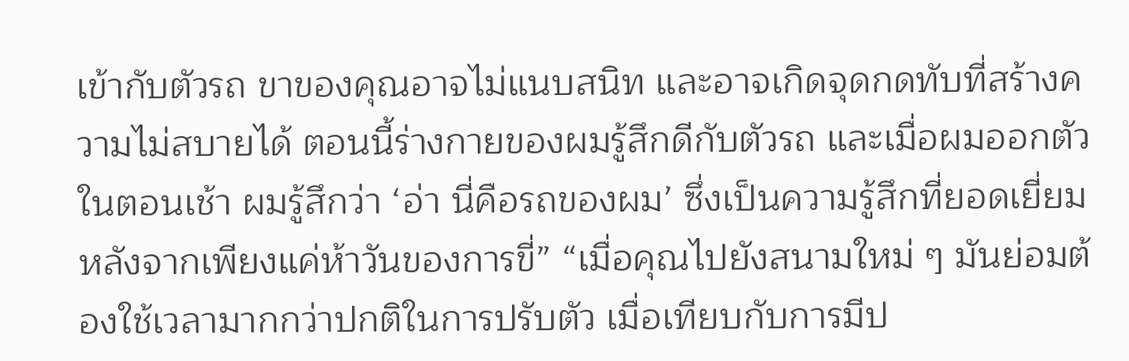เข้ากับตัวรถ ขาของคุณอาจไม่แนบสนิท และอาจเกิดจุดกดทับที่สร้างความไม่สบายได้ ตอนนี้ร่างกายของผมรู้สึกดีกับตัวรถ และเมื่อผมออกตัวในตอนเช้า ผมรู้สึกว่า ‘อ่า นี่คือรถของผม’ ซึ่งเป็นความรู้สึกที่ยอดเยี่ยมหลังจากเพียงแค่ห้าวันของการขี่” “เมื่อคุณไปยังสนามใหม่ ๆ มันย่อมต้องใช้เวลามากกว่าปกติในการปรับตัว เมื่อเทียบกับการมีป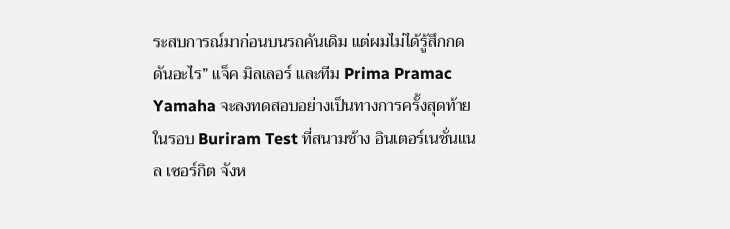ระสบการณ์มาก่อนบนรถคันเดิม แต่ผมไม่ได้รู้สึกกดดันอะไร” แจ็ค มิลเลอร์ และทีม Prima Pramac Yamaha จะลงทดสอบอย่างเป็นทางการครั้งสุดท้ายในรอบ Buriram Test ที่สนามช้าง อินเตอร์เนชั่นแนล เซอร์กิต จังห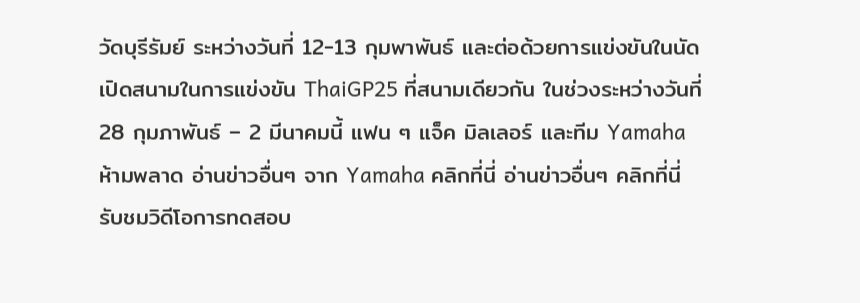วัดบุรีรัมย์ ระหว่างวันที่ 12-13 กุมพาพันธ์ และต่อด้วยการแข่งขันในนัดเปิดสนามในการแข่งขัน ThaiGP25 ที่สนามเดียวกัน ในช่วงระหว่างวันที่ 28 กุมภาพันธ์ – 2 มีนาคมนี้ แฟน ๆ แจ็ค มิลเลอร์ และทีม Yamaha ห้ามพลาด อ่านข่าวอื่นๆ จาก Yamaha คลิกที่นี่ อ่านข่าวอื่นๆ คลิกที่นี่ รับชมวิดีโอการทดสอบ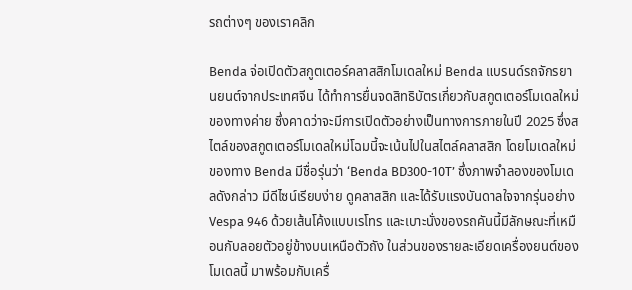รถต่างๆ ของเราคลิก

Benda จ่อเปิดตัวสกูตเตอร์คลาสสิกโมเดลใหม่ Benda แบรนด์รถจักรยานยนต์จากประเทศจีน ได้ทำการยื่นจดสิทธิบัตรเกี่ยวกับสกูตเตอร์โมเดลใหม่ของทางค่าย ซึ่งคาดว่าจะมีการเปิดตัวอย่างเป็นทางการภายในปี 2025 ซึ่งสไตล์ของสกูตเตอร์โมเดลใหม่โฉมนี้จะเน้นไปในสไตล์คลาสสิก โดยโมเดลใหม่ของทาง Benda มีชื่อรุ่นว่า ‘Benda BD300-10T’ ซึ่งภาพจำลองของโมเดลดังกล่าว มีดีไซน์เรียบง่าย ดูคลาสสิก และได้รับแรงบันดาลใจจากรุ่นอย่าง Vespa 946 ด้วยเส้นโค้งแบบเรโทร และเบาะนั่งของรถคันนี้มีลักษณะที่เหมือนกับลอยตัวอยู่ข้างบนเหนือตัวถัง ในส่วนของรายละเอียดเครื่องยนต์ของโมเดลนี้ มาพร้อมกับเครื่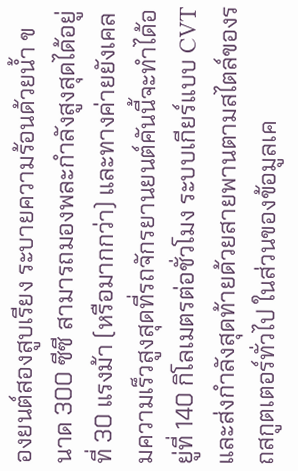องยนต์สองสูบเรียง ระบายความร้อนด้วยน้ำ ขนาด 300 ซีซี สามารถมองพละกำลังสูงสุดได้อยู่ที่ 30 แรงม้า (หรือมากกว่า) และทางค่ายยังเคลมความเร็วสูงสุดที่รถจักรยานยนต์คันนี้จะทำได้อยู่ที่ 140 กิโลเมตรต่อชั่วโมง ระบบเกียร์แบบ CVT และส่งกำลังสุดท้ายด้วยสายพานตามสไตล์ของรถสกูตเตอร์ทั่วไป ในส่วนของข้อมูลเค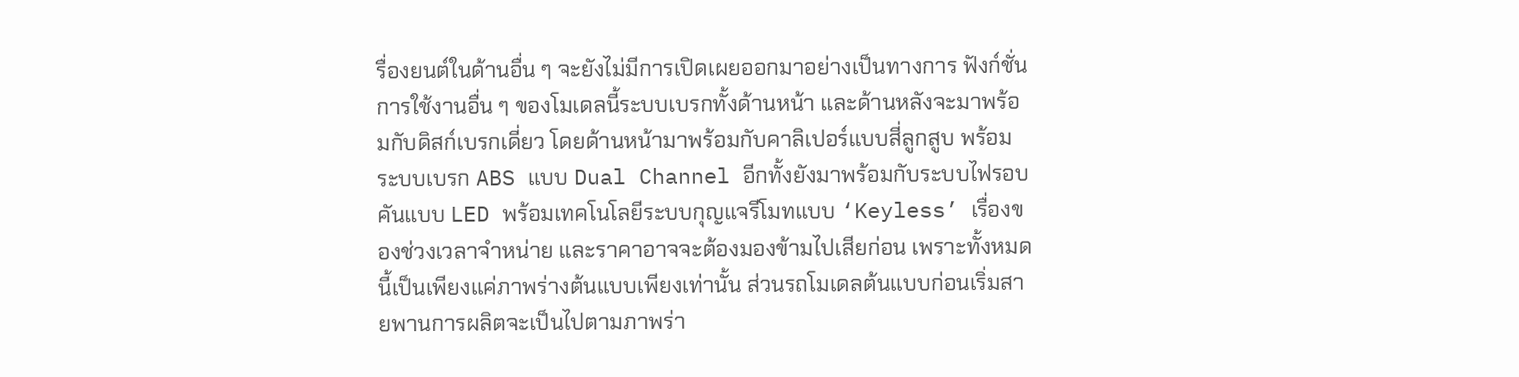รื่องยนต์ในด้านอื่น ๆ จะยังไม่มีการเปิดเผยออกมาอย่างเป็นทางการ ฟังก์ชั่นการใช้งานอื่น ๆ ของโมเดลนี้ระบบเบรกทั้งด้านหน้า และด้านหลังจะมาพร้อมกับดิสก์เบรกเดี่ยว โดยด้านหน้ามาพร้อมกับคาลิเปอร์แบบสี่ลูกสูบ พร้อมระบบเบรก ABS แบบ Dual Channel อีกทั้งยังมาพร้อมกับระบบไฟรอบคันแบบ LED พร้อมเทคโนโลยีระบบกุญแจรีโมทแบบ ‘Keyless’ เรื่องของช่วงเวลาจำหน่าย และราคาอาจจะต้องมองข้ามไปเสียก่อน เพราะทั้งหมดนี้เป็นเพียงแค่ภาพร่างต้นแบบเพียงเท่านั้น ส่วนรถโมเดลต้นแบบก่อนเริ่มสายพานการผลิตจะเป็นไปตามภาพร่า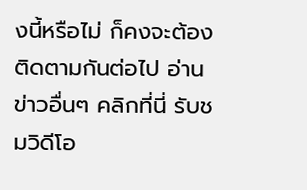งนี้หรือไม่ ก็คงจะต้องติดตามกันต่อไป อ่านข่าวอื่นๆ คลิกที่นี่ รับชมวิดีโอ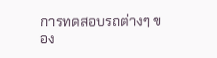การทดสอบรถต่างๆ ของ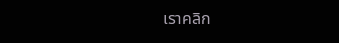เราคลิก